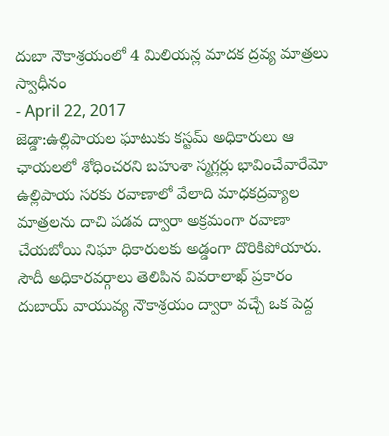దుబా నౌకాశ్రయంలో 4 మిలియన్ల మాదక ద్రవ్య మాత్రలు స్వాధీనం
- April 22, 2017
జెడ్డా:ఉల్లిపాయల ఘాటుకు కస్టమ్ అధికారులు ఆ ఛాయలలో శోధించరని బహుశా స్మగ్లర్లు భావించేవారేమో ఉల్లిపాయ సరకు రవాణాలో వేలాది మాధకద్రవ్యాల మాత్రలను దాచి పడవ ద్వారా అక్రమంగా రవాణా చేయబోయి నిఘా ధికారులకు అడ్డంగా దొరికిపోయారు. సౌదీ అధికారవర్గాలు తెలిపిన వివరాలాఖ్ ప్రకారం దుబాయ్ వాయువ్య నౌకాశ్రయం ద్వారా వచ్చే ఒక పెద్ద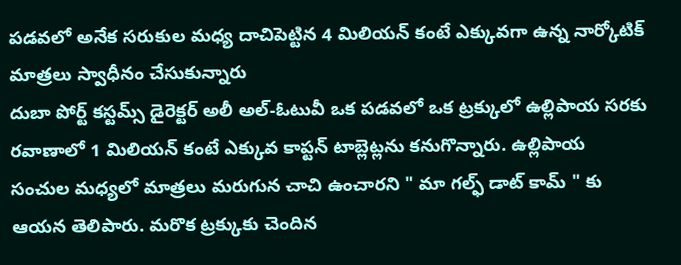పడవలో అనేక సరుకుల మధ్య దాచిపెట్టిన 4 మిలియన్ కంటే ఎక్కువగా ఉన్న నార్కోటిక్ మాత్రలు స్వాధీనం చేసుకున్నారు
దుబా పోర్ట్ కస్టమ్స్ డైరెక్టర్ అలీ అల్-ఓటువీ ఒక పడవలో ఒక ట్రక్కులో ఉల్లిపాయ సరకు రవాణాలో 1 మిలియన్ కంటే ఎక్కువ కాప్టన్ టాబ్లెట్లను కనుగొన్నారు. ఉల్లిపాయ సంచుల మధ్యలో మాత్రలు మరుగున చాచి ఉంచారని " మా గల్ఫ్ డాట్ కామ్ " కు ఆయన తెలిపారు. మరొక ట్రక్కుకు చెందిన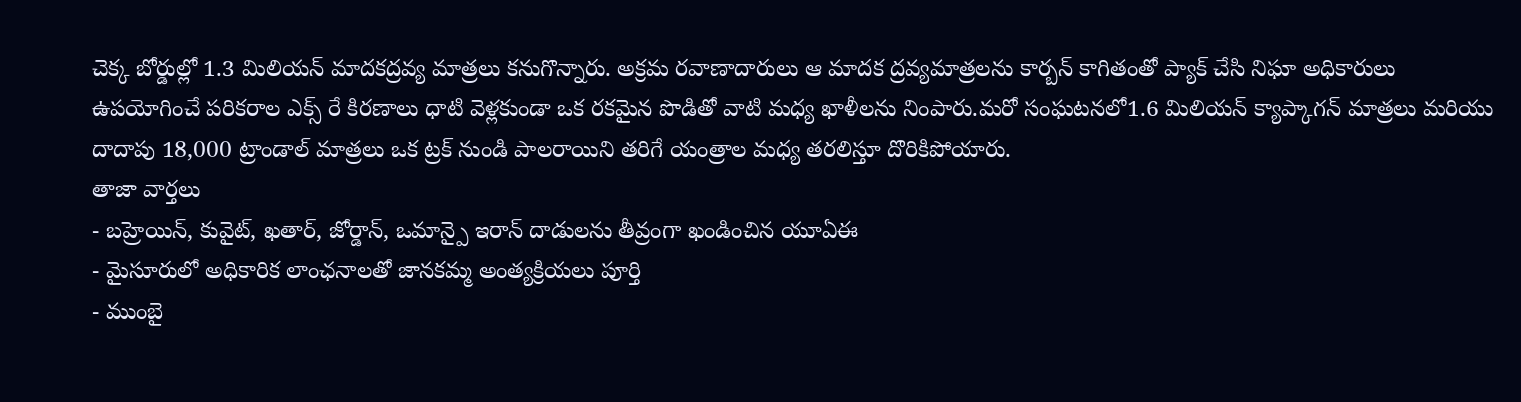చెక్క బోర్డుల్లో 1.3 మిలియన్ మాదకద్రవ్య మాత్రలు కనుగొన్నారు. అక్రమ రవాణాదారులు ఆ మాదక ద్రవ్యమాత్రలను కార్బన్ కాగితంతో ప్యాక్ చేసి నిఘా అధికారులు ఉపయోగించే పరికరాల ఎక్స్ రే కిరణాలు ధాటి వెళ్లకుండా ఒక రకమైన పొడితో వాటి మధ్య ఖాళీలను నింపారు.మరో సంఘటనలో1.6 మిలియన్ క్యాప్కాగన్ మాత్రలు మరియు దాదాపు 18,000 ట్రాండాల్ మాత్రలు ఒక ట్రక్ నుండి పాలరాయిని తరిగే యంత్రాల మధ్య తరలిస్తూ దొరికిపోయారు.
తాజా వార్తలు
- బహ్రెయిన్, కువైట్, ఖతార్, జోర్డాన్, ఒమాన్పై ఇరాన్ దాడులను తీవ్రంగా ఖండించిన యూఏఈ
- మైసూరులో అధికారిక లాంఛనాలతో జానకమ్మ అంత్యక్రియలు పూర్తి
- ముంబై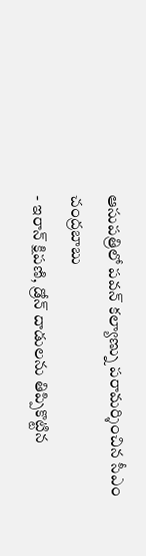ఆసుపత్రిలో పవన్ కల్యాణ్ను పరామర్శించిన సీఎం చంద్రబాబు
- ఇరాన్ క్షిపణి, డ్రోన్ దాడులను తిప్పికొట్టిన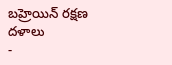బహ్రెయిన్ రక్షణ దళాలు
-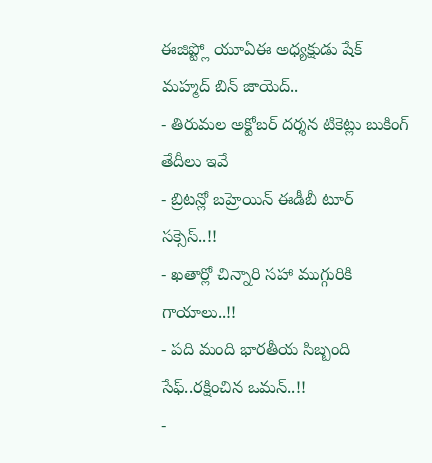ఈజిప్ట్లో యూఏఈ అధ్యక్షుడు షేక్ మహ్మద్ బిన్ జాయెద్..
- తిరుమల అక్టోబర్ దర్శన టికెట్లు బుకింగ్ తేదీలు ఇవే
- బ్రిటన్లో బహ్రెయిన్ ఈడీబీ టూర్ సక్సెస్..!!
- ఖతార్లో చిన్నారి సహా ముగ్గురికి గాయాలు..!!
- పది మంది భారతీయ సిబ్బంది సేఫ్..రక్షించిన ఒమన్..!!
-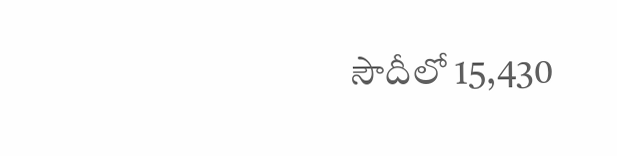సౌదీలో 15,430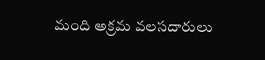మంది అక్రమ వలసదారులు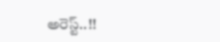అరెస్ట్..!!